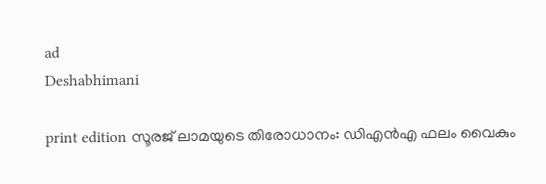ad
Deshabhimani

print edition സൂരജ് ലാമയുടെ തിരോധാനം: ഡിഎൻഎ ഫലം വൈകും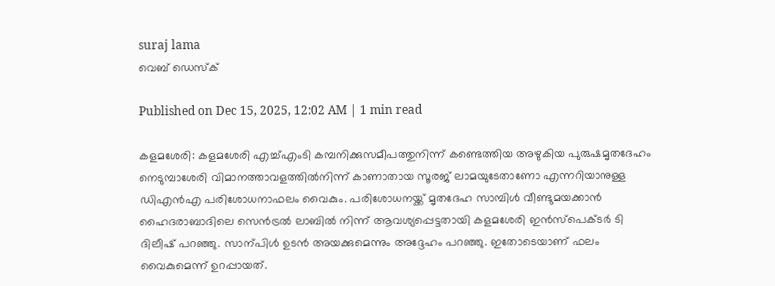suraj lama
വെബ് ഡെസ്ക്

Published on Dec 15, 2025, 12:02 AM | 1 min read

കളമശേരി: കളമശേരി എച്ച്‌എംടി കമ്പനിക്കുസമീപത്തുനിന്ന്‌ കണ്ടെത്തിയ അഴുകിയ പുരുഷമൃതദേഹം നെടുമ്പാശേരി വിമാനത്താവളത്തിൽനിന്ന് കാണാതായ സൂരജ് ലാമയുടേതാണോ എന്നറിയാനുള്ള ഡിഎൻഎ പരിശോധനാഫലം വൈകും. പരിശോധനയ്ക്ക് മൃതദേഹ സാമ്പിൾ വീണ്ടുമയക്കാൻ ഹൈദരാബാദിലെ സെൻട്രൽ ലാബിൽ നിന്ന് ആവശ്യപ്പെട്ടതായി കളമശേരി ഇൻസ്പെക്ടർ ടി ദിലീഷ് പറഞ്ഞു. സാന്പിൾ ഉടൻ അയക്കുമെന്നും അദ്ദേഹം പറഞ്ഞു. ഇതോടെയാണ് ഫലം വൈകുമെന്ന് ഉറപ്പായത്.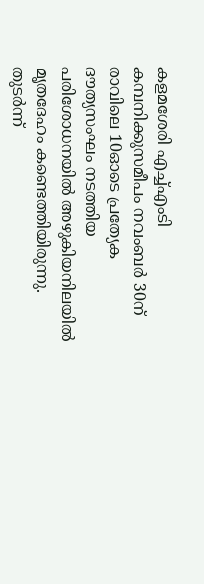കളമശേരി എച്ച്എംടി കമ്പനിക്കുസമീപം നവംബർ 30ന് രാവിലെ 10ഓടെ പ്രത്യേക ദൗത്യസംഘം നടത്തിയ പരിശോധനയിൽ അഴുകിയനിലയിൽ മൃതദേഹം കണ്ടെത്തിയിരുന്നു. തുടർന്ന്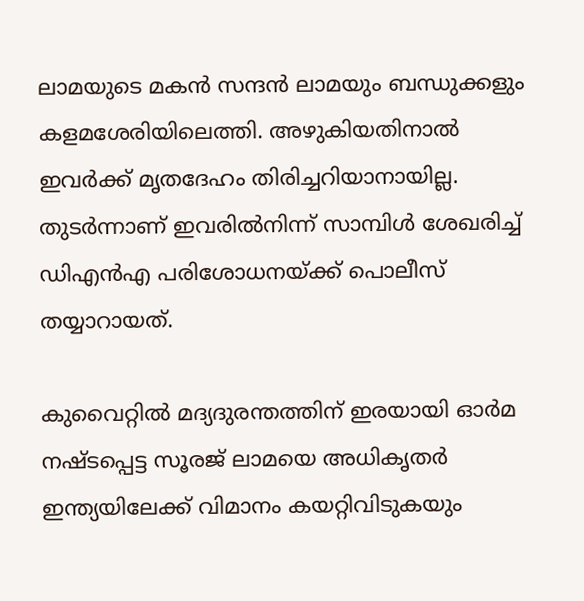ലാമയുടെ മകൻ സന്ദൻ ലാമയും ബന്ധുക്കളും കളമശേരിയിലെത്തി. അഴുകിയതിനാൽ ഇവർക്ക് മൃതദേഹം തിരിച്ചറിയാനായില്ല. തുടർന്നാണ് ഇവരിൽനിന്ന് സാമ്പിൾ ശേഖരിച്ച് ഡിഎൻഎ പരിശോധനയ്ക്ക് പൊലീസ് തയ്യാറായത്.

കുവൈറ്റിൽ മദ്യദുരന്തത്തിന് ഇരയായി ഓർമ നഷ്ടപ്പെട്ട സൂരജ് ലാമയെ അധികൃതർ ഇന്ത്യയിലേക്ക് വിമാനം കയറ്റിവിടുകയും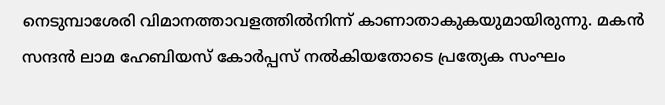നെടുമ്പാശേരി വിമാനത്താവളത്തിൽനിന്ന് കാണാതാകുകയുമായിരുന്നു. മകൻ സന്ദൻ ലാമ ഹേബിയസ് കോർപ്പസ് നൽകിയതോടെ പ്രത്യേക സംഘം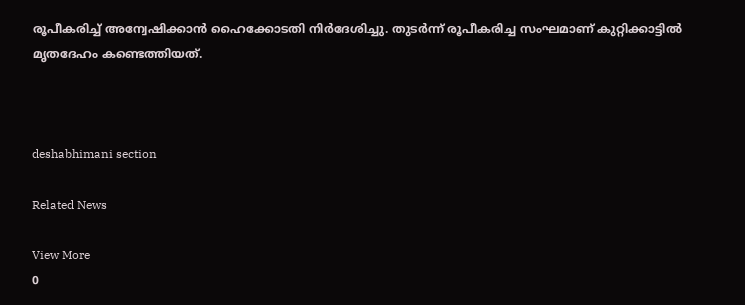രൂപീകരിച്ച് അന്വേഷിക്കാൻ ഹൈക്കോടതി നിർദേശിച്ചു. തുടർന്ന് രൂപീകരിച്ച സംഘമാണ് കുറ്റിക്കാട്ടിൽ മൃതദേഹം കണ്ടെത്തിയത്.



deshabhimani section

Related News

View More
0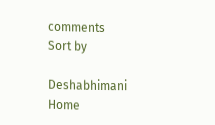comments
Sort by

Deshabhimani
Home